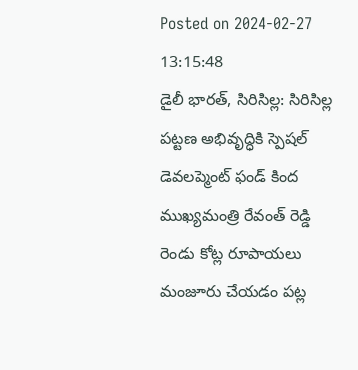Posted on 2024-02-27 13:15:48
డైలీ భారత్, సిరిసిల్ల: సిరిసిల్ల పట్టణ అభివృద్ధికి స్పెషల్ డెవలప్మెంట్ ఫండ్ కింద ముఖ్యమంత్రి రేవంత్ రెడ్డి రెండు కోట్ల రూపాయలు మంజూరు చేయడం పట్ల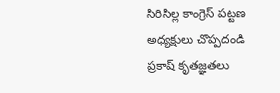సిరిసిల్ల కాంగ్రెస్ పట్టణ అధ్యక్షులు చొప్పదండి ప్రకాష్ కృతజ్ఞతలు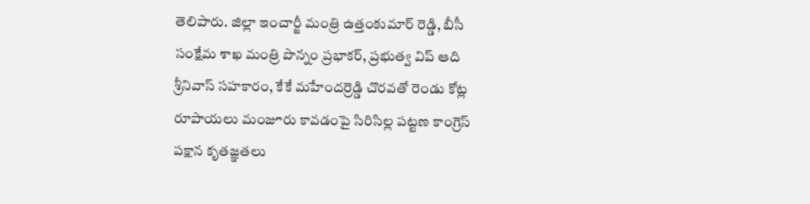తెలిపారు. జిల్లా ఇంచార్జీ మంత్రి ఉత్తంకుమార్ రెడ్డి, బీసీ సంక్షేమ శాఖ మంత్రి పొన్నం ప్రభాకర్, ప్రభుత్వ విప్ ఆది శ్రీనివాస్ సహకారం, కేకే మహేందర్రెడ్డి చొరవతో రెండు కోట్ల రూపాయలు మంజూరు కావడంపై సిరిసిల్ల పట్టణ కాంగ్రెస్ పక్షాన కృతజ్ఞతలు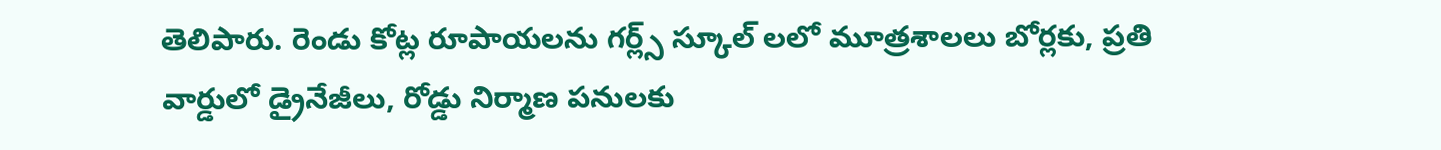తెలిపారు. రెండు కోట్ల రూపాయలను గర్ల్స్ స్కూల్ లలో మూత్రశాలలు బోర్లకు, ప్రతి వార్డులో డ్రైనేజీలు, రోడ్డు నిర్మాణ పనులకు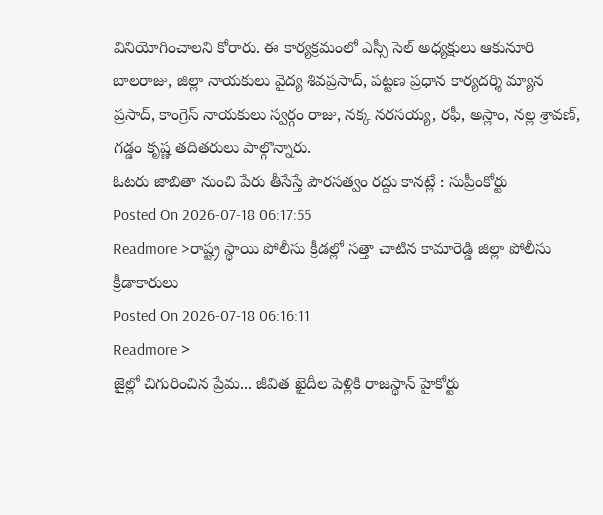వినియోగించాలని కోరారు. ఈ కార్యక్రమంలో ఎస్సీ సెల్ అధ్యక్షులు ఆకునూరి బాలరాజు, జిల్లా నాయకులు వైద్య శివప్రసాద్, పట్టణ ప్రధాన కార్యదర్శి మ్యాన ప్రసాద్, కాంగ్రెస్ నాయకులు స్వర్గం రాజు, నక్క నరసయ్య, రఫీ, అస్లాం, నల్ల శ్రావణ్, గడ్డం కృష్ణ తదితరులు పాల్గొన్నారు.
ఓటరు జాబితా నుంచి పేరు తీసేస్తే పౌరసత్వం రద్దు కానట్లే : సుప్రీంకోర్టు
Posted On 2026-07-18 06:17:55
Readmore >రాష్ట్ర స్థాయి పోలీసు క్రీడల్లో సత్తా చాటిన కామారెడ్డి జిల్లా పోలీసు క్రీడాకారులు
Posted On 2026-07-18 06:16:11
Readmore >
జైల్లో చిగురించిన ప్రేమ... జీవిత ఖైదీల పెళ్లికి రాజస్థాన్ హైకోర్టు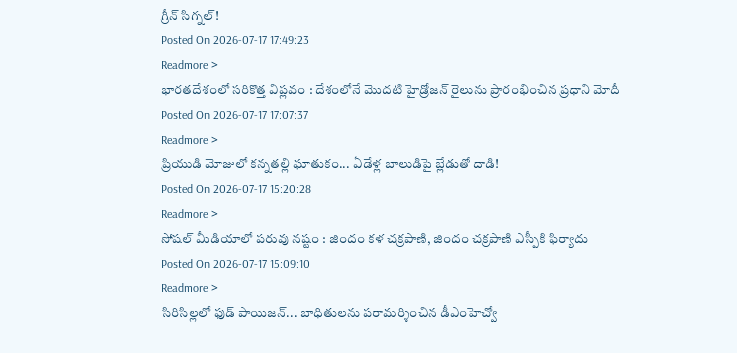గ్రీన్ సిగ్నల్!
Posted On 2026-07-17 17:49:23
Readmore >
భారతదేశంలో సరికొత్త విప్లవం : దేశంలోనే మొదటి హైడ్రోజన్ రైలును ప్రారంభించిన ప్రధాని మోదీ
Posted On 2026-07-17 17:07:37
Readmore >
ప్రియుడి మోజులో కన్నతల్లి ఘాతుకం... ఏడేళ్ల బాలుడిపై బ్లేడుతో దాడి!
Posted On 2026-07-17 15:20:28
Readmore >
సోషల్ మీడియాలో పరువు నష్టం : జిందం కళ చక్రపాణి, జిందం చక్రపాణి ఎస్పీకి ఫిర్యాదు
Posted On 2026-07-17 15:09:10
Readmore >
సిరిసిల్లలో ఫుడ్ పాయిజన్... బాధితులను పరామర్శించిన డీఎంహెచ్వో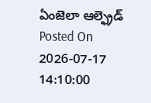ఏంజెలా ఆల్ఫ్రెడ్
Posted On 2026-07-17 14:10:00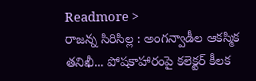Readmore >
రాజన్న సిరిసిల్ల : అంగన్వాడీల ఆకస్మిక తనిఖీ... పోషకాహారంపై కలెక్టర్ కీలక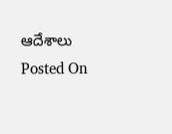ఆదేశాలు
Posted On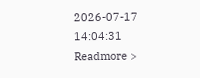2026-07-17 14:04:31
Readmore >